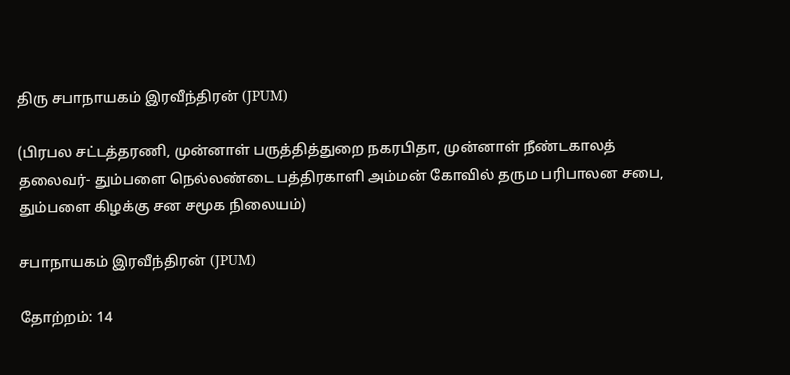திரு சபாநாயகம் இரவீந்திரன் (JPUM)

(பிரபல சட்டத்தரணி, முன்னாள் பருத்தித்துறை நகரபிதா, முன்னாள் நீண்டகாலத் தலைவர்- தும்பளை நெல்லண்டை பத்திரகாளி அம்மன் கோவில் தரும பரிபாலன சபை, தும்பளை கிழக்கு சன சமூக நிலையம்)

சபாநாயகம் இரவீந்திரன் (JPUM)

தோற்றம்: 14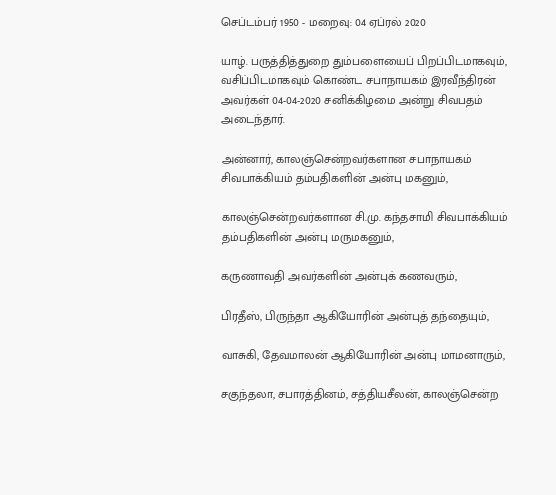செப்டம்பர் 1950 - மறைவு: 04 ஏப்ரல் 2020

யாழ். பருத்தித்துறை தும்பளையைப் பிறப்பிடமாகவும், வசிப்பிடமாகவும் கொண்ட சபாநாயகம் இரவீந்திரன் அவர்கள் 04-04-2020 சனிக்கிழமை அன்று சிவபதம் அடைந்தார்.

அன்னார், காலஞ்சென்றவர்களான சபாநாயகம் சிவபாக்கியம் தம்பதிகளின் அன்பு மகனும்,

காலஞ்சென்றவர்களான சி.மு. கந்தசாமி சிவபாக்கியம் தம்பதிகளின் அன்பு மருமகனும்,

கருணாவதி அவர்களின் அன்புக் கணவரும்,

பிரதீஸ், பிருந்தா ஆகியோரின் அன்புத் தந்தையும்,

வாசுகி, தேவமாலன் ஆகியோரின் அன்பு மாமனாரும்,

சகுந்தலா, சபாரத்தினம், சத்தியசீலன், காலஞ்சென்ற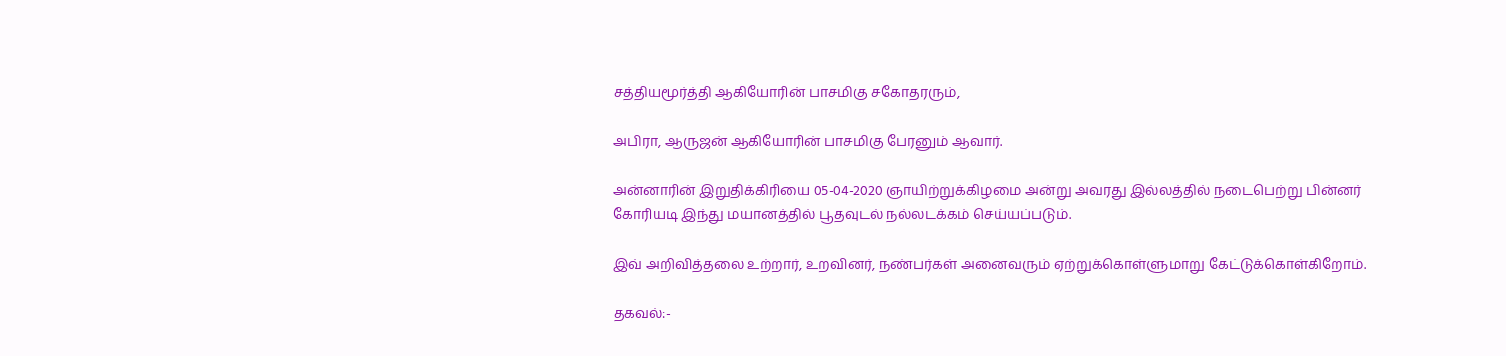சத்தியமூர்த்தி ஆகியோரின் பாசமிகு சகோதரரும்,

அபிரா, ஆருஜன் ஆகியோரின் பாசமிகு பேரனும் ஆவார்.

அன்னாரின் இறுதிக்கிரியை 05-04-2020 ஞாயிற்றுக்கிழமை அன்று அவரது இல்லத்தில் நடைபெற்று பின்னர் கோரியடி இந்து மயானத்தில் பூதவுடல் நல்லடக்கம் செய்யப்படும்.

இவ் அறிவித்தலை உற்றார், உறவினர், நண்பர்கள் அனைவரும் ஏற்றுக்கொள்ளுமாறு கேட்டுக்கொள்கிறோம்.

தகவல்:-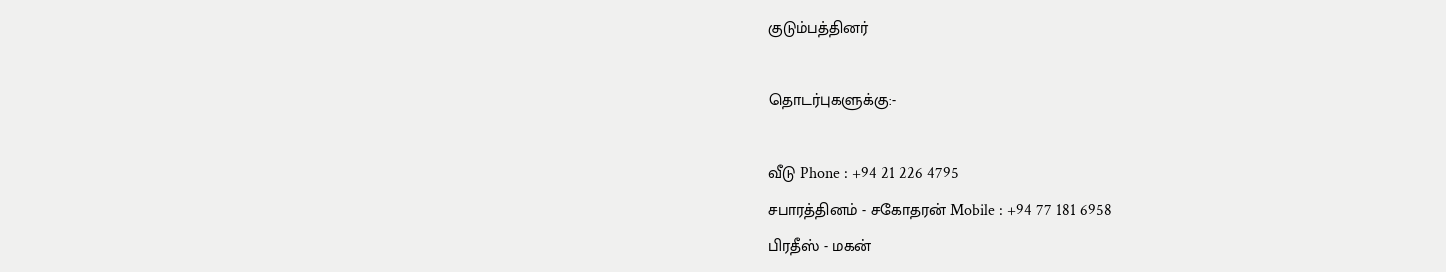குடும்பத்தினர்

தொடர்புகளுக்கு:-

வீடு Phone : +94 21 226 4795
சபாரத்தினம் - சகோதரன் Mobile : +94 77 181 6958
பிரதீஸ் - மகன்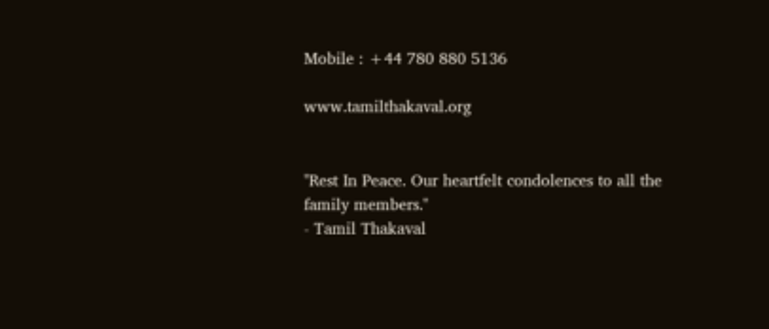Mobile : +44 780 880 5136

www.tamilthakaval.org


"Rest In Peace. Our heartfelt condolences to all the family members."
- Tamil Thakaval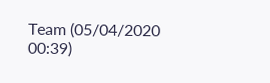Team (05/04/2020 00:39)